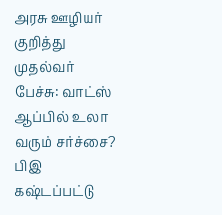அரசு ஊழியர் குறித்து முதல்வர் பேச்சு: வாட்ஸ் ஆப்பில் உலா வரும் சர்ச்சை?
பிஇ கஷ்டப்பட்டு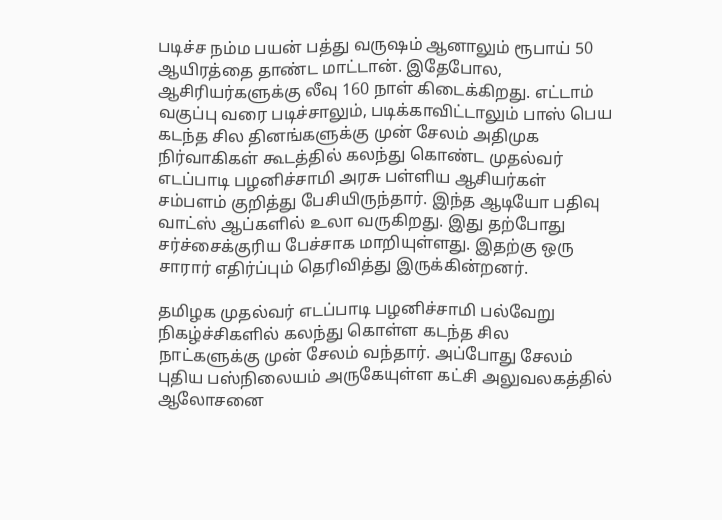படிச்ச நம்ம பயன் பத்து வருஷம் ஆனாலும் ரூபாய் 50 ஆயிரத்தை தாண்ட மாட்டான். இதேபோல, ஆசிரியர்களுக்கு லீவு 160 நாள் கிடைக்கிறது. எட்டாம் வகுப்பு வரை படிச்சாலும், படிக்காவிட்டாலும் பாஸ் பெய
கடந்த சில தினங்களுக்கு முன் சேலம் அதிமுக நிர்வாகிகள் கூடத்தில் கலந்து கொண்ட முதல்வர் எடப்பாடி பழனிச்சாமி அரசு பள்ளிய ஆசியர்கள் சம்பளம் குறித்து பேசியிருந்தார். இந்த ஆடியோ பதிவு வாட்ஸ் ஆப்களில் உலா வருகிறது. இது தற்போது சர்ச்சைக்குரிய பேச்சாக மாறியுள்ளது. இதற்கு ஒரு சாரார் எதிர்ப்பும் தெரிவித்து இருக்கின்றனர்.

தமிழக முதல்வர் எடப்பாடி பழனிச்சாமி பல்வேறு நிகழ்ச்சிகளில் கலந்து கொள்ள கடந்த சில நாட்களுக்கு முன் சேலம் வந்தார். அப்போது சேலம் புதிய பஸ்நிலையம் அருகேயுள்ள கட்சி அலுவலகத்தில் ஆலோசனை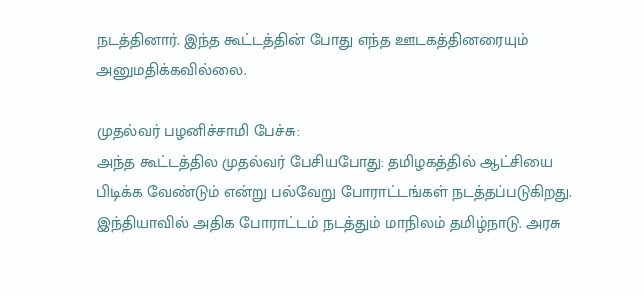நடத்தினார். இந்த கூட்டத்தின் போது எந்த ஊடகத்தினரையும் அனுமதிக்கவில்லை.

முதல்வர் பழனிச்சாமி பேச்சு:
அந்த கூட்டத்தில முதல்வர் பேசியபோது: தமிழகத்தில் ஆட்சியை பிடிக்க வேண்டும் என்று பல்வேறு போராட்டங்கள் நடத்தப்படுகிறது. இந்தியாவில் அதிக போராட்டம் நடத்தும் மாநிலம் தமிழ்நாடு. அரசு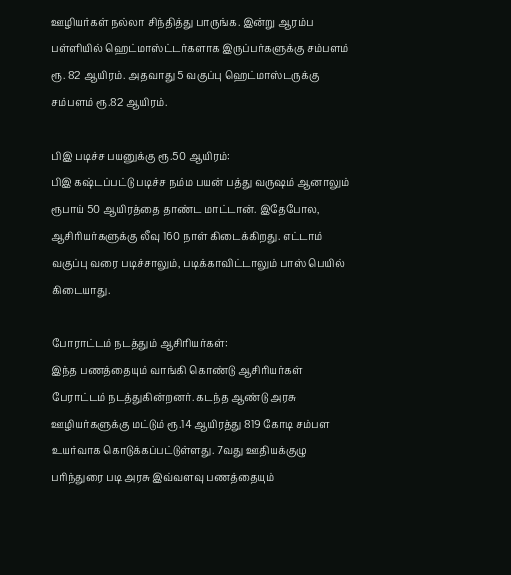ஊழியர்கள் நல்லா சிந்தித்து பாருங்க. இன்று ஆரம்ப பள்ளியில் ஹெட்மாஸ்ட்டர்களாக இருப்பர்களுக்கு சம்பளம் ரூ. 82 ஆயிரம். அதவாது 5 வகுப்பு ஹெட்மாஸ்டருக்கு சம்பளம் ரூ.82 ஆயிரம்.

பிஇ படிச்ச பயனுக்கு ரூ.50 ஆயிரம்:
பிஇ கஷ்டப்பட்டு படிச்ச நம்ம பயன் பத்து வருஷம் ஆனாலும் ரூபாய் 50 ஆயிரத்தை தாண்ட மாட்டான். இதேபோல, ஆசிரியர்களுக்கு லீவு 160 நாள் கிடைக்கிறது. எட்டாம் வகுப்பு வரை படிச்சாலும், படிக்காவிட்டாலும் பாஸ் பெயில் கிடையாது.

போராட்டம் நடத்தும் ஆசிரியர்கள்:
இந்த பணத்தையும் வாங்கி கொண்டு ஆசிரியர்கள் பேராட்டம் நடத்துகின்றனர். கடந்த ஆண்டு அரசு ஊழியர்களுக்கு மட்டும் ரூ.14 ஆயிரத்து 819 கோடி சம்பள உயர்வாக கொடுக்கப்பட்டுள்ளது. 7வது ஊதியக்குழு பரிந்துரை படி அரசு இவ்வளவு பணத்தையும்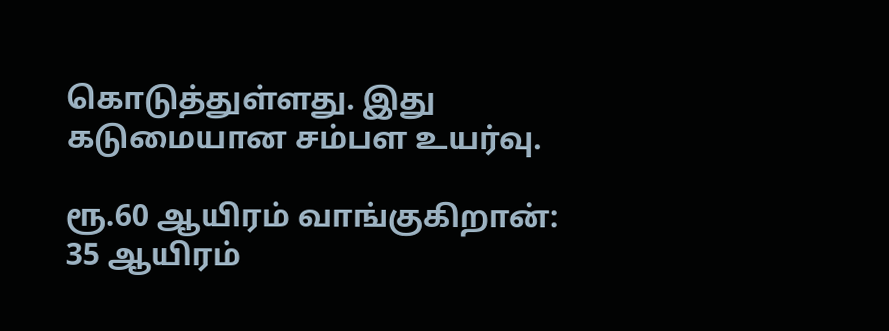கொடுத்துள்ளது. இது கடுமையான சம்பள உயர்வு.

ரூ.60 ஆயிரம் வாங்குகிறான்:
35 ஆயிரம்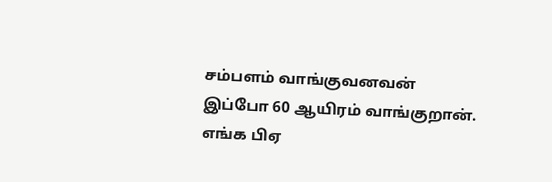சம்பளம் வாங்குவனவன் இப்போ 60 ஆயிரம் வாங்குறான். எங்க பிஏ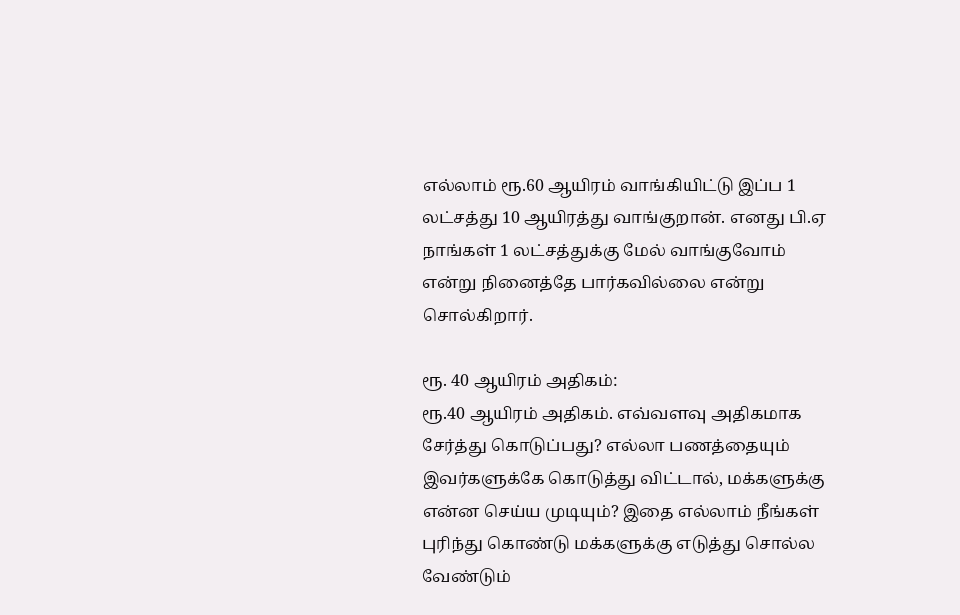எல்லாம் ரூ.60 ஆயிரம் வாங்கியிட்டு இப்ப 1 லட்சத்து 10 ஆயிரத்து வாங்குறான். எனது பி.ஏ நாங்கள் 1 லட்சத்துக்கு மேல் வாங்குவோம் என்று நினைத்தே பார்கவில்லை என்று சொல்கிறார்.

ரூ. 40 ஆயிரம் அதிகம்:
ரூ.40 ஆயிரம் அதிகம். எவ்வளவு அதிகமாக சேர்த்து கொடுப்பது? எல்லா பணத்தையும் இவர்களுக்கே கொடுத்து விட்டால், மக்களுக்கு என்ன செய்ய முடியும்? இதை எல்லாம் நீங்கள் புரிந்து கொண்டு மக்களுக்கு எடுத்து சொல்ல வேண்டும்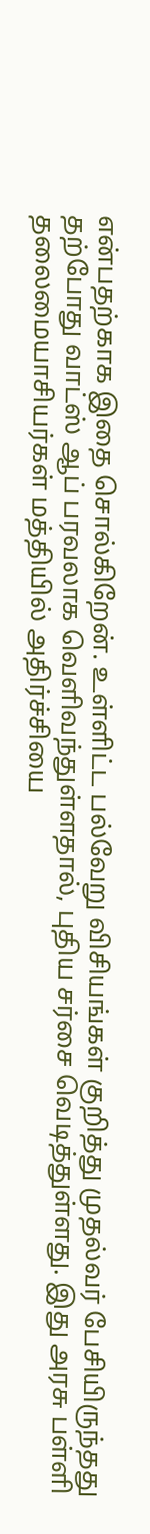என்பதற்காக இதை சொல்கிறேன். உள்ளிட்ட பல்வேறு விசியங்கள் குறித்து முதல்வர் பேசியிருந்தது தற்போது வாட்ஸ் ஆப் பரவலாக வெளிவந்துள்ளதால், புதிய சர்சை வெடித்துள்ளது. இது அரசு பள்ளி தலைமையாசியர்கள் மத்தியில் அதிர்ச்சியை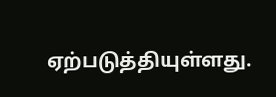ஏற்படுத்தியுள்ளது.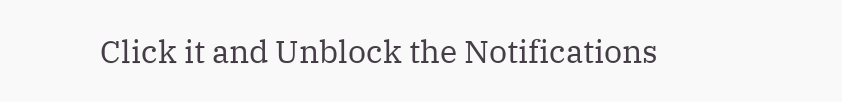Click it and Unblock the Notifications